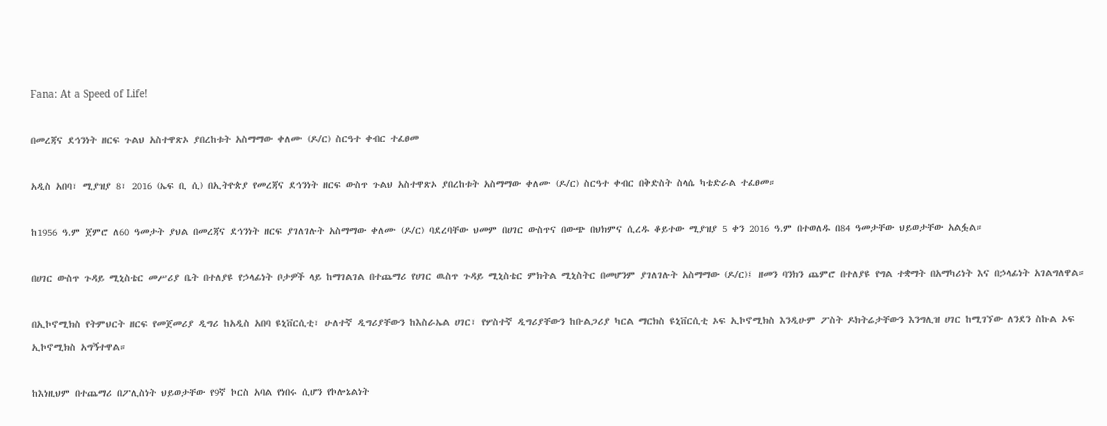Fana: At a Speed of Life!

በመረጃና ደኅንነት ዘርፍ ጉልህ አስተዋጽኦ ያበረከቱት አስማማው ቀለሙ (ዶ/ር) ስርዓተ ቀብር ተፈፀመ

አዲስ አበባ፣ ሚያዝያ 8፣ 2016 (ኤፍ ቢ ሲ) በኢትዮጵያ የመረጃና ደኅንነት ዘርፍ ውስጥ ጉልህ አስተዋጽኦ ያበረከቱት አስማማው ቀለሙ (ዶ/ር) ስርዓተ ቀብር በቅድስት ስላሴ ካቴድራል ተፈፀመ።

ከ1956 ዓ.ም ጀምሮ ለ60 ዓመታት ያህል በመረጃና ደኅንነት ዘርፍ ያገለገሉት አስማማው ቀለሙ (ዶ/ር) ባደረባቸው ህመም በሀገር ውስጥና በውጭ በህክምና ሲረዱ ቆይተው ሚያዝያ 5 ቀን 2016 ዓ.ም በተወለዱ በ84 ዓመታቸው ህይወታቸው አልፏል።

በሀገር ውስጥ ጉዳይ ሚኒስቴር መሥሪያ ቤት በተለያዩ የኃላፊነት ቦታዎች ላይ ከማገልገል በተጨማሪ የሀገር ዉስጥ ጉዳይ ሚኒስቴር ምክትል ሚኒስትር በመሆንም ያገለገሉት አስማማው (ዶ/ር)፤ ዘመን ባንክን ጨምሮ በተለያዩ የግል ተቋማት በአማካሪነት እና በኃላፊነት አገልግለዋል።

በኢኮኖሚክስ የትምህርት ዘርፍ የመጀመሪያ ዲግሪ ከአዲስ አበባ ዩኒቨርሲቲ፣ ሁለተኛ ዲግሪያቸውን ከእስራኤል ሀገር፣ የሦስተኛ ዲግሪያቸውን ከቡልጋሪያ ካርል ማርክስ ዩኒቨርሲቲ ኦፍ ኢኮኖሚክስ እንዲሁም ፖስት ዶክትሬታቸውን እንግሊዝ ሀገር ከሚገኘው ለንደን ስኩል ኦፍ ኢኮኖሚክስ አግኝተዋል።

ከእነዚህም በተጨማሪ በፖሊስነት ህይወታቸው የ9ኛ ኮርስ አባል የነበሩ ሲሆን የኮሎኔልነት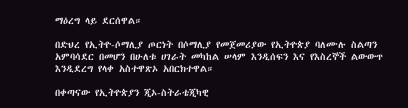ማዕረግ ላይ ደርሰዋል።

በድህረ የኢትዮ-ሶማሊያ ጦርነት በሶማሊያ የመጀመሪያው የኢትዮጵያ ባለሙሉ ስልጣን አምባሳደር በመሆን በሁለቱ ሀገራት መካከል ሠላም እንዲሰፍን እና የእስረኞች ልውውጥ እንዲደረግ የላቀ አስተዋጽኦ አበርክተዋል።

በቀጣናው የኢትዮጵያን ጂኦ-ስትራቴጂካዊ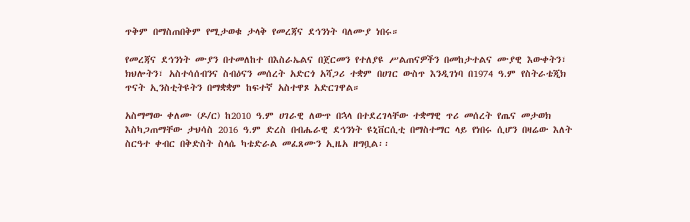ጥቅም በማስጠበቅም የሚታወቁ ታላቅ የመረጃና ደኅንነት ባለሙያ ነበሩ።

የመረጃና ደኅንነት ሙያን በተመለከተ በእስራኤልና በጀርመን የተለያዩ ሥልጠናዎችን በመከታተልና ሙያዊ እውቀትን፣ ክህሎትን፣ አስተሳሰብንና ስብዕናን መሰረት አድርጎ አሻጋሪ ተቋም በሀገር ውስጥ እንዲገነባ በ1974 ዓ.ም የስትራቴጂክ ጥናት ኢንስቲትዩትን በማቋቋም ከፍተኛ አስተዋጾ አድርገዋል።

አስማማው ቀለሙ (ዶ/ር) ከ2010 ዓ.ም ሀገራዊ ለውጥ በኋላ በተደረገላቸው ተቋማዊ ጥሪ መሰረት የጤና መታወክ እስካጋጠማቸው ታህሳስ 2016 ዓ.ም ድረስ በብሔራዊ ደኅንነት ዩኒቨርሲቲ በማስተማር ላይ የነበሩ ሲሆን በዛሬው እለት ስርዓተ ቀብር በቅድስት ስላሴ ካቴድራል መፈጸሙን ኢዜአ ዘግቧል፡፡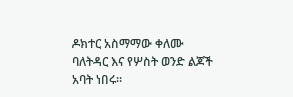ዶክተር አስማማው ቀለሙ ባለትዳር እና የሦስት ወንድ ልጆች አባት ነበሩ።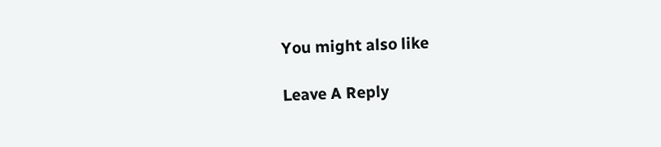You might also like

Leave A Reply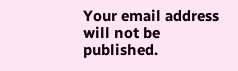Your email address will not be published.